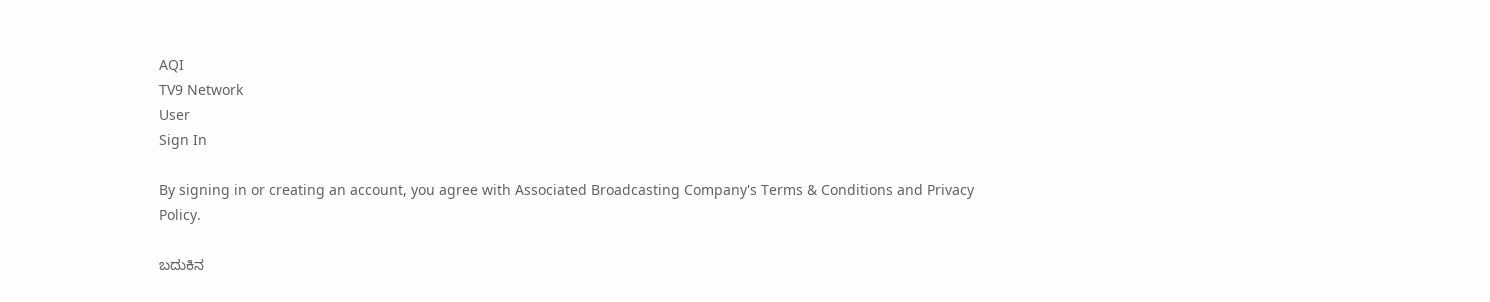AQI
TV9 Network
User
Sign In

By signing in or creating an account, you agree with Associated Broadcasting Company's Terms & Conditions and Privacy Policy.

ಬದುಕಿನ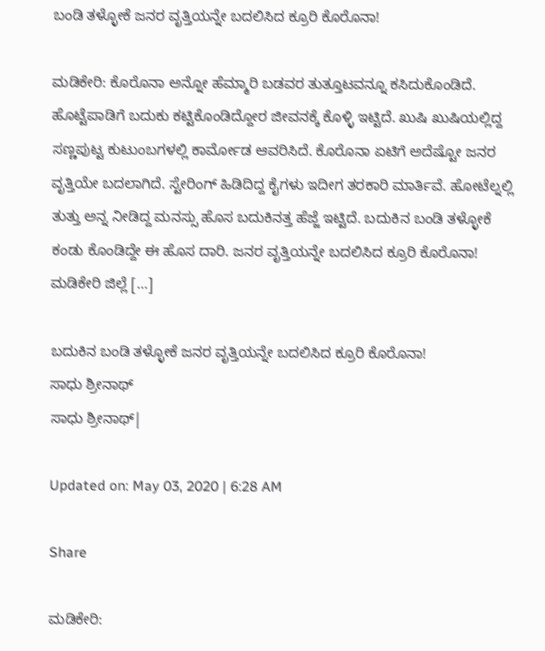ಬಂಡಿ ತಳ್ಳೋಕೆ ಜನರ ವೃತ್ತಿಯನ್ನೇ ಬದಲಿಸಿದ ಕ್ರೂರಿ ಕೊರೊನಾ!

ಮಡಿಕೇರಿ: ಕೊರೊನಾ ಅನ್ನೋ ಹೆಮ್ಮಾರಿ ಬಡವರ ತುತ್ತೂಟವನ್ನೂ ಕಸಿದುಕೊಂಡಿದೆ. ಹೊಟ್ಟೆಪಾಡಿಗೆ ಬದುಕು ಕಟ್ಟಿಕೊಂಡಿದ್ದೋರ ಜೀವನಕ್ಕೆ ಕೊಳ್ಳಿ ಇಟ್ಟಿದೆ. ಖುಷಿ ಖುಷಿಯಲ್ಲಿದ್ದ ಸಣ್ಣಪುಟ್ಟ ಕುಟುಂಬಗಳಲ್ಲಿ ಕಾರ್ಮೋಡ ಆವರಿಸಿದೆ. ಕೊರೊನಾ ಏಟಿಗೆ ಅದೆಷ್ಟೋ ಜನರ ವೃತ್ತಿಯೇ ಬದಲಾಗಿದೆ. ಸ್ಟೇರಿಂಗ್ ಹಿಡಿದಿದ್ದ ಕೈಗಳು ಇದೀಗ ತರಕಾರಿ ಮಾರ್ತಿವೆ. ಹೋಟೆಲ್ನಲ್ಲಿ ತುತ್ತು ಅನ್ನ ನೀಡಿದ್ದ ಮನಸ್ಸು ಹೊಸ ಬದುಕಿನತ್ತ ಹೆಜ್ಜೆ ಇಟ್ಟಿದೆ. ಬದುಕಿನ ಬಂಡಿ ತಳ್ಳೋಕೆ ಕಂಡು ಕೊಂಡಿದ್ದೇ ಈ ಹೊಸ ದಾರಿ. ಜನರ ವೃತ್ತಿಯನ್ನೇ ಬದಲಿಸಿದ ಕ್ರೂರಿ ಕೊರೊನಾ! ಮಡಿಕೇರಿ ಜಿಲ್ಲೆ […]

ಬದುಕಿನ ಬಂಡಿ ತಳ್ಳೋಕೆ ಜನರ ವೃತ್ತಿಯನ್ನೇ ಬದಲಿಸಿದ ಕ್ರೂರಿ ಕೊರೊನಾ!
ಸಾಧು ಶ್ರೀನಾಥ್
ಸಾಧು ಶ್ರೀನಾಥ್|

Updated on: May 03, 2020 | 6:28 AM

Share

ಮಡಿಕೇರಿ: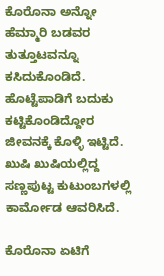ಕೊರೊನಾ ಅನ್ನೋ ಹೆಮ್ಮಾರಿ ಬಡವರ ತುತ್ತೂಟವನ್ನೂ ಕಸಿದುಕೊಂಡಿದೆ. ಹೊಟ್ಟೆಪಾಡಿಗೆ ಬದುಕು ಕಟ್ಟಿಕೊಂಡಿದ್ದೋರ ಜೀವನಕ್ಕೆ ಕೊಳ್ಳಿ ಇಟ್ಟಿದೆ. ಖುಷಿ ಖುಷಿಯಲ್ಲಿದ್ದ ಸಣ್ಣಪುಟ್ಟ ಕುಟುಂಬಗಳಲ್ಲಿ ಕಾರ್ಮೋಡ ಆವರಿಸಿದೆ.

ಕೊರೊನಾ ಏಟಿಗೆ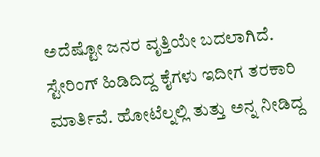ಅದೆಷ್ಟೋ ಜನರ ವೃತ್ತಿಯೇ ಬದಲಾಗಿದೆ. ಸ್ಟೇರಿಂಗ್ ಹಿಡಿದಿದ್ದ ಕೈಗಳು ಇದೀಗ ತರಕಾರಿ ಮಾರ್ತಿವೆ. ಹೋಟೆಲ್ನಲ್ಲಿ ತುತ್ತು ಅನ್ನ ನೀಡಿದ್ದ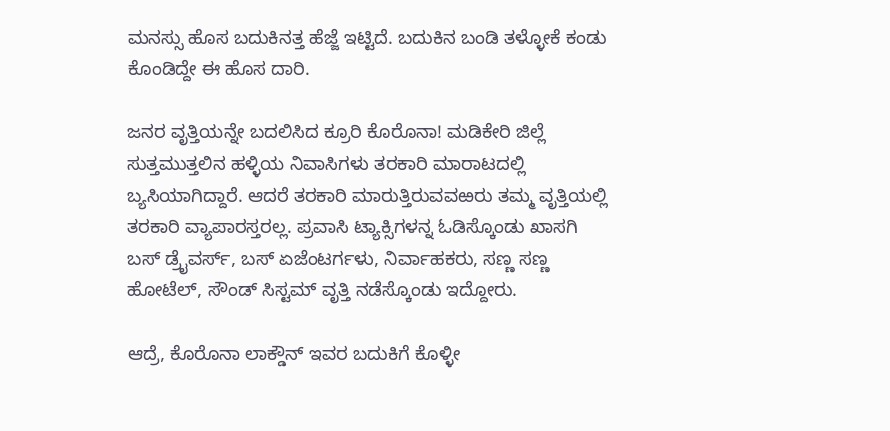ಮನಸ್ಸು ಹೊಸ ಬದುಕಿನತ್ತ ಹೆಜ್ಜೆ ಇಟ್ಟಿದೆ. ಬದುಕಿನ ಬಂಡಿ ತಳ್ಳೋಕೆ ಕಂಡು ಕೊಂಡಿದ್ದೇ ಈ ಹೊಸ ದಾರಿ.

ಜನರ ವೃತ್ತಿಯನ್ನೇ ಬದಲಿಸಿದ ಕ್ರೂರಿ ಕೊರೊನಾ! ಮಡಿಕೇರಿ ಜಿಲ್ಲೆ ಸುತ್ತಮುತ್ತಲಿನ ಹಳ್ಳಿಯ ನಿವಾಸಿಗಳು ತರಕಾರಿ ಮಾರಾಟದಲ್ಲಿ ಬ್ಯಸಿಯಾಗಿದ್ದಾರೆ. ಆದರೆ ತರಕಾರಿ ಮಾರುತ್ತಿರುವವಱರು ತಮ್ಮ ವೃತ್ತಿಯಲ್ಲಿ ತರಕಾರಿ ವ್ಯಾಪಾರಸ್ತರಲ್ಲ. ಪ್ರವಾಸಿ ಟ್ಯಾಕ್ಸಿಗಳನ್ನ ಓಡಿಸ್ಕೊಂಡು ಖಾಸಗಿ ಬಸ್ ಡ್ರೈವರ್ಸ್, ಬಸ್ ಏಜೆಂಟರ್ಗಳು, ನಿರ್ವಾಹಕರು, ಸಣ್ಣ ಸಣ್ಣ ಹೋಟೆಲ್, ಸೌಂಡ್ ಸಿಸ್ಟಮ್ ವೃತ್ತಿ ನಡೆಸ್ಕೊಂಡು ಇದ್ದೋರು.

ಆದ್ರೆ, ಕೊರೊನಾ ಲಾಕ್ಡೌನ್ ಇವರ ಬದುಕಿಗೆ ಕೊಳ್ಳೀ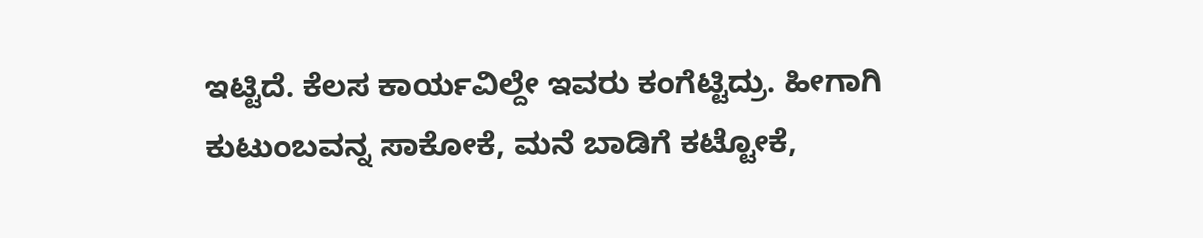ಇಟ್ಟಿದೆ. ಕೆಲಸ ಕಾರ್ಯವಿಲ್ದೇ ಇವರು ಕಂಗೆಟ್ಟಿದ್ರು. ಹೀಗಾಗಿ ಕುಟುಂಬವನ್ನ ಸಾಕೋಕೆ, ಮನೆ ಬಾಡಿಗೆ ಕಟ್ಟೋಕೆ,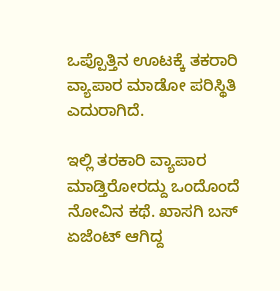ಒಪ್ಪೊತ್ತಿನ ಊಟಕ್ಕೆ ತಕರಾರಿ ವ್ಯಾಪಾರ ಮಾಡೋ ಪರಿಸ್ಥಿತಿ ಎದುರಾಗಿದೆ.

ಇಲ್ಲಿ ತರಕಾರಿ ವ್ಯಾಪಾರ ಮಾಡ್ತಿರೋರದ್ದು ಒಂದೊಂದೆ ನೋವಿನ ಕಥೆ. ಖಾಸಗಿ ಬಸ್ ಏಜೆಂಟ್ ಆಗಿದ್ದ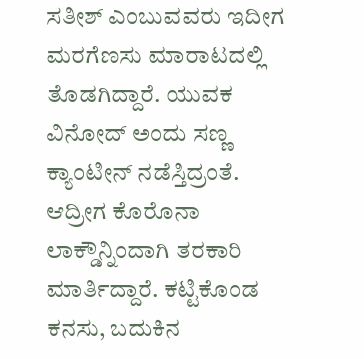ಸತೀಶ್ ಎಂಬುವವರು ಇದೀಗ ಮರಗೆಣಸು ಮಾರಾಟದಲ್ಲಿ ತೊಡಗಿದ್ದಾರೆ. ಯುವಕ ವಿನೋದ್ ಅಂದು ಸಣ್ಣ ಕ್ಯಾಂಟೀನ್ ನಡೆಸ್ತಿದ್ರಂತೆ. ಆದ್ರೀಗ ಕೊರೊನಾ ಲಾಕ್ಡೌನ್ನಿಂದಾಗಿ ತರಕಾರಿ ಮಾರ್ತಿದ್ದಾರೆ. ಕಟ್ಟಿಕೊಂಡ ಕನಸು, ಬದುಕಿನ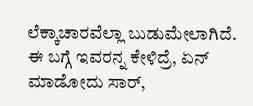ಲೆಕ್ಕಾಚಾರವೆಲ್ಲಾ ಬುಡುಮೇಲಾಗಿದೆ. ಈ ಬಗ್ಗೆ ಇವರನ್ನ ಕೇಳಿದ್ರೆ, ಏನ್ ಮಾಡೋದು ಸಾರ್,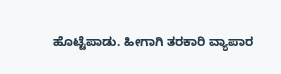ಹೊಟ್ಟೆಪಾಡು. ಹೀಗಾಗಿ ತರಕಾರಿ ವ್ಯಾಪಾರ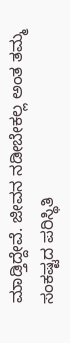ಮಾಡ್ತಿದ್ದೇವೆ. ಜೀವನ ನಡೀಬೇಕಲ್ಲ ಅಂತ ತಮ್ಮ ಸಂಕಷ್ಟದ ಪರಿಸ್ಥಿತಿ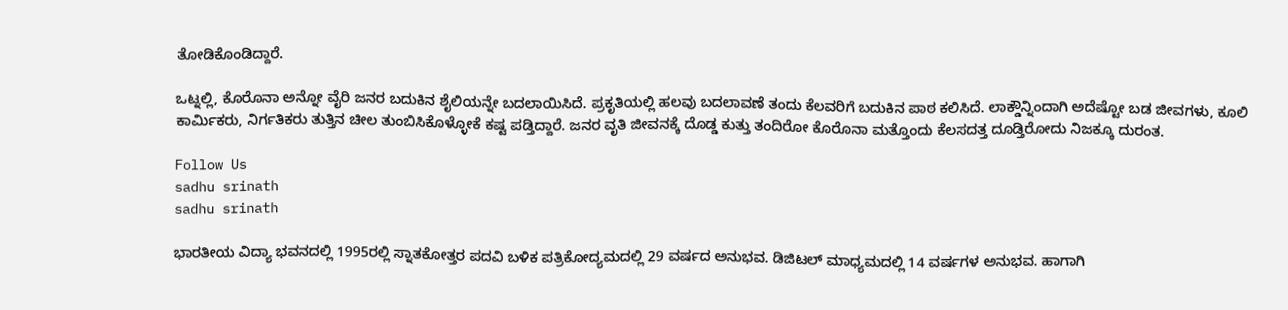ತೋಡಿಕೊಂಡಿದ್ದಾರೆ.

ಒಟ್ನಲ್ಲಿ, ಕೊರೊನಾ ಅನ್ನೋ ವೈರಿ ಜನರ ಬದುಕಿನ ಶೈಲಿಯನ್ನೇ ಬದಲಾಯಿಸಿದೆ. ಪ್ರಕೃತಿಯಲ್ಲಿ ಹಲವು ಬದಲಾವಣೆ ತಂದು ಕೆಲವರಿಗೆ ಬದುಕಿನ ಪಾಠ ಕಲಿಸಿದೆ. ಲಾಕ್ಡೌನ್ನಿಂದಾಗಿ ಅದೆಷ್ಟೋ ಬಡ ಜೀವಗಳು, ಕೂಲಿ ಕಾರ್ಮಿಕರು, ನಿರ್ಗತಿಕರು ತುತ್ತಿನ ಚೀಲ ತುಂಬಿಸಿಕೊಳ್ಳೋಕೆ ಕಷ್ಟ ಪಡ್ತಿದ್ದಾರೆ. ಜನರ ವೃತಿ ಜೀವನಕ್ಕೆ ದೊಡ್ಡ ಕುತ್ತು ತಂದಿರೋ ಕೊರೊನಾ ಮತ್ತೊಂದು ಕೆಲಸದತ್ತ ದೂಡ್ತಿರೋದು ನಿಜಕ್ಕೂ ದುರಂತ.

Follow Us
sadhu srinath
sadhu srinath

ಭಾರತೀಯ ವಿದ್ಯಾ ಭವನದಲ್ಲಿ 1995ರಲ್ಲಿ ಸ್ನಾತಕೋತ್ತರ ಪದವಿ ಬಳಿಕ ಪತ್ರಿಕೋದ್ಯಮದಲ್ಲಿ 29 ವರ್ಷದ ಅನುಭವ. ಡಿಜಿಟಲ್ ಮಾಧ್ಯಮದಲ್ಲಿ 14 ವರ್ಷಗಳ ಅನುಭವ. ಹಾಗಾಗಿ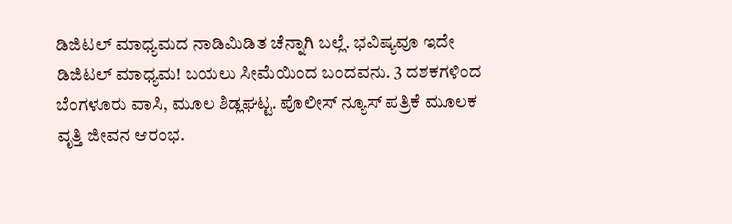ಡಿಜಿಟಲ್ ಮಾಧ್ಯಮದ ನಾಡಿಮಿಡಿತ ಚೆನ್ನಾಗಿ ಬಲ್ಲೆ. ಭವಿಷ್ಯವೂ ಇದೇ ಡಿಜಿಟಲ್ ಮಾಧ್ಯಮ! ಬಯಲು ಸೀಮೆಯಿಂದ ಬಂದವನು. 3 ದಶಕಗಳಿಂದ ಬೆಂಗಳೂರು ವಾಸಿ, ಮೂಲ ಶಿಡ್ಲಘಟ್ಟ. ಪೊಲೀಸ್ ನ್ಯೂಸ್ ಪತ್ರಿಕೆ ಮೂಲಕ ವೃತ್ತಿ ಜೀವನ ಆರಂಭ.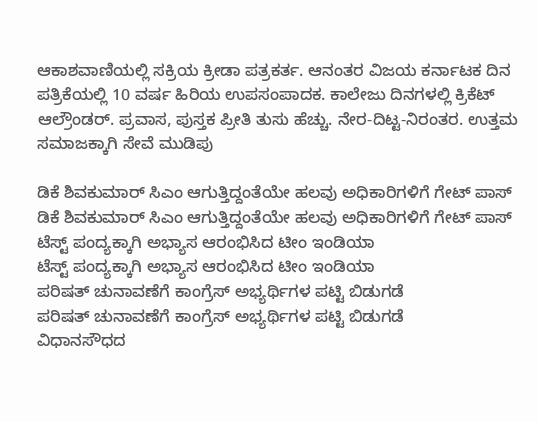ಆಕಾಶವಾಣಿಯಲ್ಲಿ ಸಕ್ರಿಯ ಕ್ರೀಡಾ ಪತ್ರಕರ್ತ. ಆನಂತರ ವಿಜಯ ಕರ್ನಾಟಕ ದಿನ ಪತ್ರಿಕೆಯಲ್ಲಿ 10 ವರ್ಷ ಹಿರಿಯ ಉಪಸಂಪಾದಕ. ಕಾಲೇಜು ದಿನಗಳಲ್ಲಿ ಕ್ರಿಕೆಟ್ ಆಲ್ರೌಂಡರ್. ಪ್ರವಾಸ, ಪುಸ್ತಕ ಪ್ರೀತಿ ತುಸು ಹೆಚ್ಚು. ನೇರ-ದಿಟ್ಟ-ನಿರಂತರ. ಉತ್ತಮ ಸಮಾಜಕ್ಕಾಗಿ ಸೇವೆ ಮುಡಿಪು

ಡಿಕೆ ಶಿವಕುಮಾರ್ ಸಿಎಂ ಆಗುತ್ತಿದ್ದಂತೆಯೇ ಹಲವು ಅಧಿಕಾರಿಗಳಿಗೆ ಗೇಟ್ ಪಾಸ್
ಡಿಕೆ ಶಿವಕುಮಾರ್ ಸಿಎಂ ಆಗುತ್ತಿದ್ದಂತೆಯೇ ಹಲವು ಅಧಿಕಾರಿಗಳಿಗೆ ಗೇಟ್ ಪಾಸ್
ಟೆಸ್ಟ್ ಪಂದ್ಯಕ್ಕಾಗಿ ಅಭ್ಯಾಸ ಆರಂಭಿಸಿದ ಟೀಂ ಇಂಡಿಯಾ
ಟೆಸ್ಟ್ ಪಂದ್ಯಕ್ಕಾಗಿ ಅಭ್ಯಾಸ ಆರಂಭಿಸಿದ ಟೀಂ ಇಂಡಿಯಾ
ಪರಿಷತ್ ಚುನಾವಣೆಗೆ ಕಾಂಗ್ರೆಸ್ ಅಭ್ಯರ್ಥಿಗಳ ಪಟ್ಟಿ ಬಿಡುಗಡೆ
ಪರಿಷತ್ ಚುನಾವಣೆಗೆ ಕಾಂಗ್ರೆಸ್ ಅಭ್ಯರ್ಥಿಗಳ ಪಟ್ಟಿ ಬಿಡುಗಡೆ
ವಿಧಾನಸೌಧದ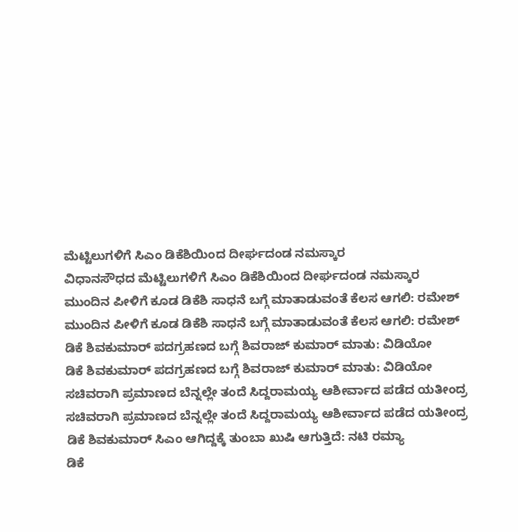ಮೆಟ್ಟಿಲುಗಳಿಗೆ ಸಿಎಂ ಡಿಕೆಶಿಯಿಂದ ದೀರ್ಘದಂಡ ನಮಸ್ಕಾರ
ವಿಧಾನಸೌಧದ ಮೆಟ್ಟಿಲುಗಳಿಗೆ ಸಿಎಂ ಡಿಕೆಶಿಯಿಂದ ದೀರ್ಘದಂಡ ನಮಸ್ಕಾರ
ಮುಂದಿನ ಪೀಳಿಗೆ ಕೂಡ ಡಿಕೆಶಿ ಸಾಧನೆ ಬಗ್ಗೆ ಮಾತಾಡುವಂತೆ ಕೆಲಸ ಆಗಲಿ: ರಮೇಶ್
ಮುಂದಿನ ಪೀಳಿಗೆ ಕೂಡ ಡಿಕೆಶಿ ಸಾಧನೆ ಬಗ್ಗೆ ಮಾತಾಡುವಂತೆ ಕೆಲಸ ಆಗಲಿ: ರಮೇಶ್
ಡಿಕೆ ಶಿವಕುಮಾರ್ ಪದಗ್ರಹಣದ ಬಗ್ಗೆ ಶಿವರಾಜ್ ಕುಮಾರ್ ಮಾತು: ವಿಡಿಯೋ
ಡಿಕೆ ಶಿವಕುಮಾರ್ ಪದಗ್ರಹಣದ ಬಗ್ಗೆ ಶಿವರಾಜ್ ಕುಮಾರ್ ಮಾತು: ವಿಡಿಯೋ
ಸಚಿವರಾಗಿ ಪ್ರಮಾಣದ ಬೆನ್ನಲ್ಲೇ ತಂದೆ ಸಿದ್ದರಾಮಯ್ಯ ಆಶೀರ್ವಾದ ಪಡೆದ ಯತೀಂದ್ರ
ಸಚಿವರಾಗಿ ಪ್ರಮಾಣದ ಬೆನ್ನಲ್ಲೇ ತಂದೆ ಸಿದ್ದರಾಮಯ್ಯ ಆಶೀರ್ವಾದ ಪಡೆದ ಯತೀಂದ್ರ
ಡಿಕೆ ಶಿವಕುಮಾರ್ ಸಿಎಂ ಆಗಿದ್ದಕ್ಕೆ ತುಂಬಾ ಖುಷಿ ಆಗುತ್ತಿದೆ: ನಟಿ ರಮ್ಯಾ
ಡಿಕೆ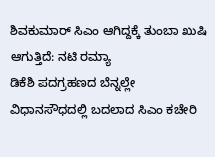ಶಿವಕುಮಾರ್ ಸಿಎಂ ಆಗಿದ್ದಕ್ಕೆ ತುಂಬಾ ಖುಷಿ ಆಗುತ್ತಿದೆ: ನಟಿ ರಮ್ಯಾ
ಡಿಕೆಶಿ ಪದಗ್ರಹಣದ ಬೆನ್ನಲ್ಲೇ ವಿಧಾನಸೌಧದಲ್ಲಿ ಬದಲಾದ ಸಿಎಂ ಕಚೇರಿ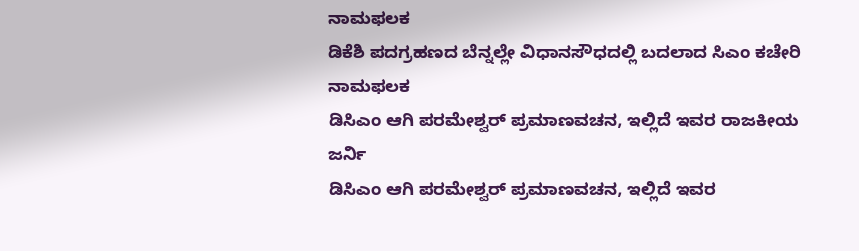ನಾಮಫಲಕ
ಡಿಕೆಶಿ ಪದಗ್ರಹಣದ ಬೆನ್ನಲ್ಲೇ ವಿಧಾನಸೌಧದಲ್ಲಿ ಬದಲಾದ ಸಿಎಂ ಕಚೇರಿ ನಾಮಫಲಕ
ಡಿಸಿಎಂ ಆಗಿ ಪರಮೇಶ್ವರ್ ಪ್ರಮಾಣವಚನ, ಇಲ್ಲಿದೆ ಇವರ ರಾಜಕೀಯ ಜರ್ನಿ
ಡಿಸಿಎಂ ಆಗಿ ಪರಮೇಶ್ವರ್ ಪ್ರಮಾಣವಚನ, ಇಲ್ಲಿದೆ ಇವರ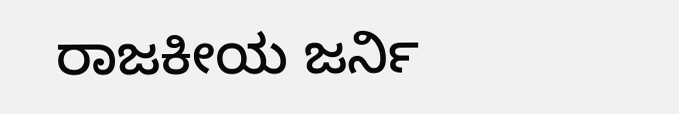ರಾಜಕೀಯ ಜರ್ನಿ